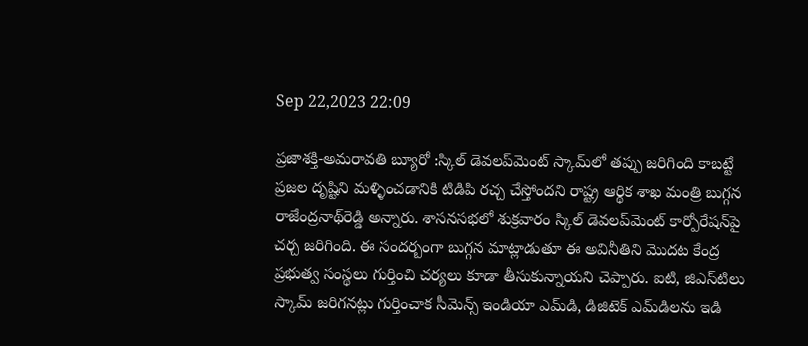Sep 22,2023 22:09

ప్రజాశక్తి-అమరావతి బ్యూరో :స్కిల్‌ డెవలప్‌మెంట్‌ స్కామ్‌లో తప్పు జరిగింది కాబట్టే ప్రజల దృష్టిని మళ్ళించడానికి టిడిపి రచ్చ చేస్తోందని రాష్ట్ర ఆర్థిక శాఖ మంత్రి బుగ్గన రాజేంద్రనాథ్‌రెడ్డి అన్నారు. శాసనసభలో శుక్రవారం స్కిల్‌ డెవలప్‌మెంట్‌ కార్పోరేషన్‌పై చర్చ జరిగింది. ఈ సందర్బంగా బుగ్గన మాట్లాడుతూ ఈ అవినీతిని మొదట కేంద్ర ప్రభుత్వ సంస్థలు గుర్తించి చర్యలు కూడా తీసుకున్నాయని చెప్పారు. ఐటి, జిఎస్‌టిలు స్కామ్‌ జరిగనట్లు గుర్తించాక సీమెన్స్‌ ఇండియా ఎమ్‌డి, డిజిటెక్‌ ఎమ్‌డిలను ఇడి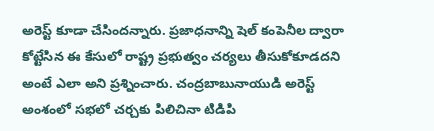అరెస్ట్‌ కూడా చేసిందన్నారు. ప్రజాధనాన్ని షెల్‌ కంపెనీల ద్వారా కోట్టేసిన ఈ కేసులో రాష్ట్ర ప్రభుత్వం చర్యలు తీసుకోకూడదని అంటే ఎలా అని ప్రశ్నించారు. చంద్రబాబునాయుడి అరెస్ట్‌ అంశంలో సభలో చర్చకు పిలిచినా టిడిపి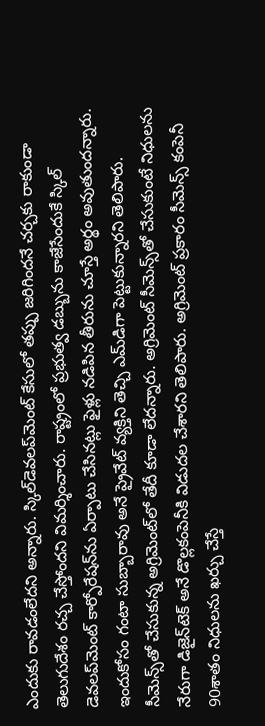ఎందుకు రావడంలేదని అన్నారు. స్కిల్‌డెవలప్‌మెంట్‌ కేసులో తప్పు జరిగిందనే చర్చకు రాకుండా తెలుగుదేశం రచ్చ చేస్తోందని విమర్శించారు. రాష్ట్రంలో ప్రభుత్వ డబ్బును కాజేసేందుకే స్కిల్‌ డెవలప్‌మెంట్‌ కార్పోరేషన్‌ను ఏర్పాటు చేసినట్లు ఫైళ్లు నడిపిన తీరును చూస్తే అర్థం అవుతుందన్నారు. ఇందుకోసం గంటా సుబ్బారావు అనే ప్రైవేట్‌ వ్యక్తిని తెచ్చి ఎమ్‌డిగా పెట్టుకున్నారని తెలిపారు. సీమెన్స్‌తో చేసుకున్న అగ్రిమెంట్‌లో తేదీ కూడా లేదన్నారు. అగ్రిమెంట్‌ సీమెన్స్‌తో చేసుకుంటే నిధులను నేరుగా డిజైన్‌టెక్‌ అనే డొల్లకంపెనీకి విడుదల చేశారని తెలిపారు. అగ్రిమెంట్‌ ప్రకారం సీమెన్స్‌ కంపెనీ 90శాతం నిధులను ఖర్చు చేస్తే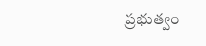ప్రభుత్వం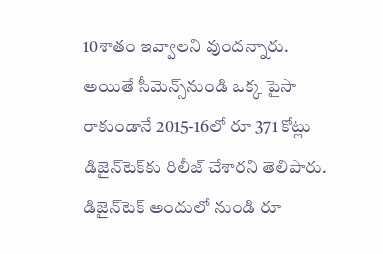10శాతం ఇవ్వాలని వుందన్నారు. అయితే సీమెన్స్‌నుండి ఒక్క పైసా రాకుండానే 2015-16లో రూ 371 కోట్లు డిజైన్‌టెక్‌కు రిలీజ్‌ చేశారని తెలిపారు. డిజైన్‌టెక్‌ అందులో నుండి రూ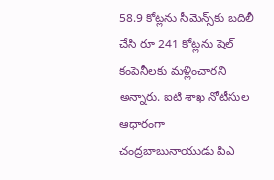58.9 కోట్లను సీమెన్స్‌కు బదిలీ చేసి రూ 241 కోట్లను షెల్‌ కంపెనీలకు మళ్లించారని అన్నారు. ఐటి శాఖ నోటీసుల ఆధారంగా చంద్రబాబునాయుడు పిఎ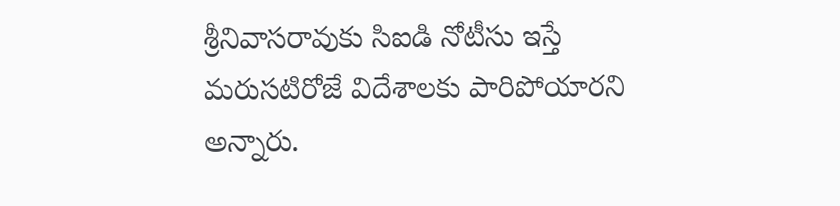శ్రీనివాసరావుకు సిఐడి నోటీసు ఇస్తే మరుసటిరోజే విదేశాలకు పారిపోయారని అన్నారు.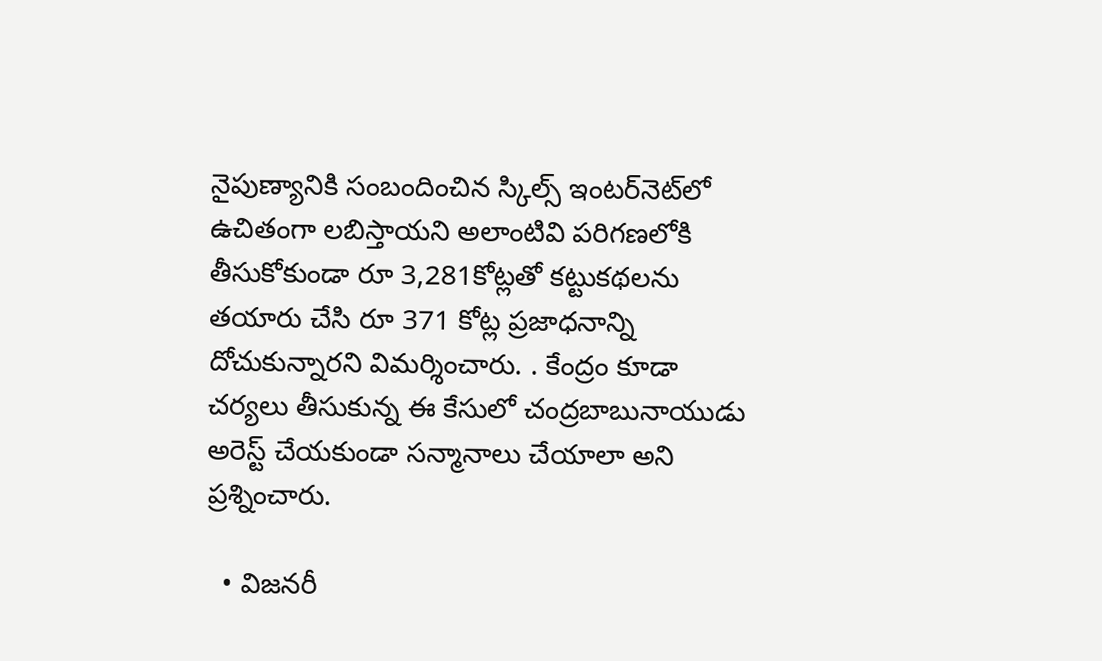నైపుణ్యానికి సంబందించిన స్కిల్స్‌ ఇంటర్‌నెట్‌లో ఉచితంగా లబిస్తాయని అలాంటివి పరిగణలోకి తీసుకోకుండా రూ 3,281కోట్లతో కట్టుకథలను తయారు చేసి రూ 371 కోట్ల ప్రజాధనాన్ని దోచుకున్నారని విమర్శించారు. . కేంద్రం కూడా చర్యలు తీసుకున్న ఈ కేసులో చంద్రబాబునాయుడు అరెస్ట్‌ చేయకుండా సన్మానాలు చేయాలా అని ప్రశ్నించారు.

  • విజనరీ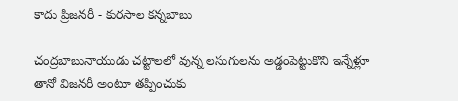కాదు ప్రిజనరీ - కురసాల కన్నబాబు

చంద్రబాబునాయుడు చట్టాలలో వున్న లసుగులను అడ్డంపెట్టుకొని ఇన్నేళ్లూ తానో విజనరీ అంటూ తప్పించుకు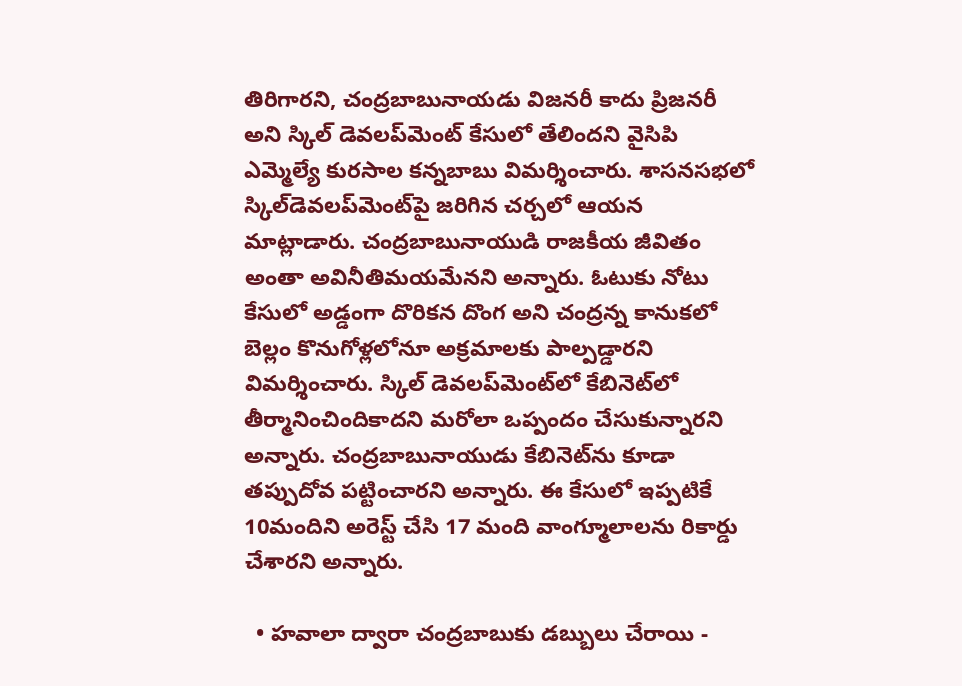తిరిగారని, చంద్రబాబునాయడు విజనరీ కాదు ప్రిజనరీ అని స్కిల్‌ డెవలప్‌మెంట్‌ కేసులో తేలిందని వైసిపి ఎమ్మెల్యే కురసాల కన్నబాబు విమర్శించారు. శాసనసభలో స్కిల్‌డెవలప్‌మెంట్‌పై జరిగిన చర్చలో ఆయన మాట్లాడారు. చంద్రబాబునాయుడి రాజకీయ జీవితం అంతా అవినీతిమయమేనని అన్నారు. ఓటుకు నోటు కేసులో అడ్డంగా దొరికన దొంగ అని చంద్రన్న కానుకలో బెల్లం కొనుగోళ్లలోనూ అక్రమాలకు పాల్పడ్డారని విమర్శించారు. స్కిల్‌ డెవలప్‌మెంట్‌లో కేబినెట్‌లో తీర్మానించిందికాదని మరోలా ఒప్పందం చేసుకున్నారని అన్నారు. చంద్రబాబునాయుడు కేబినెట్‌ను కూడా తప్పుదోవ పట్టించారని అన్నారు. ఈ కేసులో ఇప్పటికే 10మందిని అరెస్ట్‌ చేసి 17 మంది వాంగ్మూలాలను రికార్డు చేశారని అన్నారు.

  • హవాలా ద్వారా చంద్రబాబుకు డబ్బులు చేరాయి -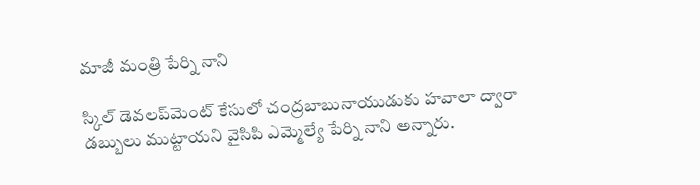మాజీ మంత్రి పేర్ని నాని

స్కిల్‌ డెవలప్‌మెంట్‌ కేసులో చంద్రబాబునాయుడుకు హవాలా ద్వారా డబ్బులు ముట్టాయని వైసిపి ఎమ్మెల్యే పేర్ని నాని అన్నారు.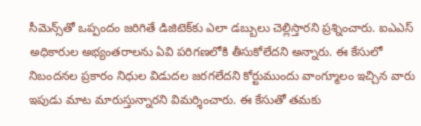సీమెన్స్‌తో ఒప్పందం జరిగితే డిజిటెక్‌కు ఎలా డబ్బులు చెల్లిస్తారని ప్రశ్నించారు. ఐఎఎస్‌ అధికారుల అభ్యంతరాలను ఏవి పరిగణలోకి తీసుకోలేదని అన్నారు. ఈ కేసులో నిబందనల ప్రకారం నిధుల విడుదల జరగలేదని కోర్టుముందు వాంగ్మూలం ఇచ్చిన వారు ఇపుడు మాట మారుస్తున్నారని విమర్శించారు. ఈ కేసుతో తమకు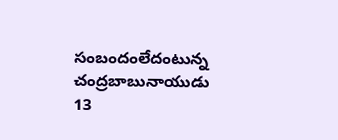సంబందంలేదంటున్న చంద్రబాబునాయుడు 13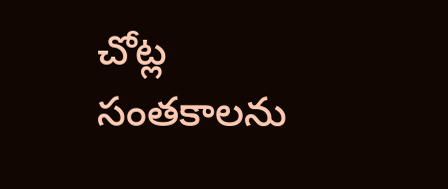చోట్ల సంతకాలను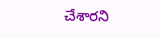చేశారని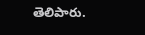తెలిపారు.